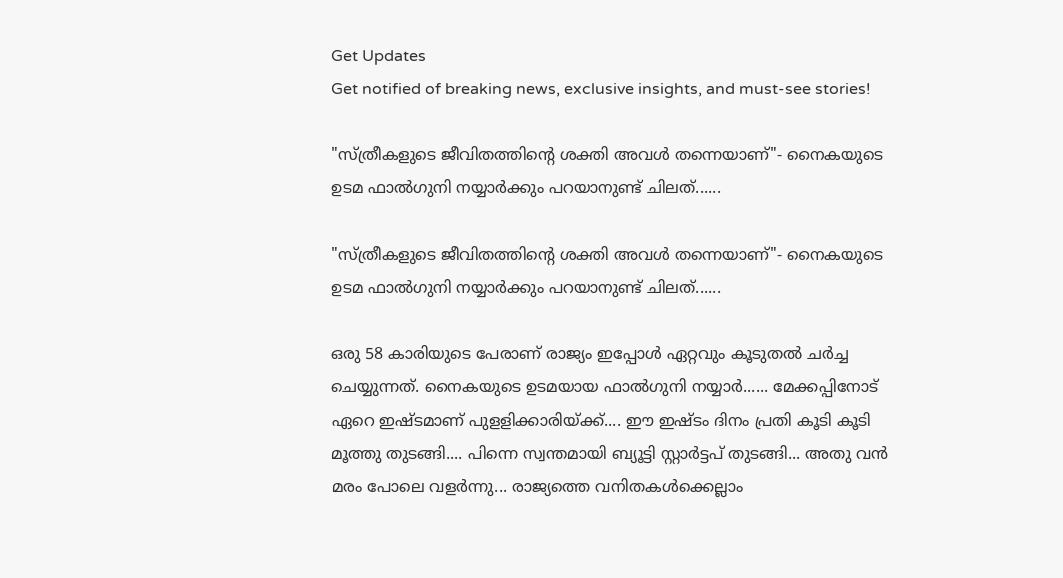Get Updates
Get notified of breaking news, exclusive insights, and must-see stories!

"സ്ത്രീകളുടെ ജീവിതത്തിന്റെ ശക്തി അവൾ തന്നെയാണ്"- നൈകയുടെ ഉടമ ഫാൽഗുനി നയ്യാർക്കും പറയാനുണ്ട് ചിലത്......

"സ്ത്രീകളുടെ ജീവിതത്തിന്റെ ശക്തി അവൾ തന്നെയാണ്"- നൈകയുടെ ഉടമ ഫാൽഗുനി നയ്യാർക്കും പറയാനുണ്ട് ചിലത്......

ഒരു 58 കാരിയുടെ പേരാണ് രാജ്യം ഇപ്പോൾ ഏറ്റവും കൂടുതൽ ചർച്ച ചെയ്യുന്നത്. നൈകയുടെ ഉടമയായ ഫാൽഗുനി നയ്യാർ...... മേക്കപ്പിനോട് ഏറെ ഇഷ്ടമാണ് പുളളിക്കാരിയ്ക്ക്.... ഈ ഇഷ്ടം ദിനം പ്രതി കൂടി കൂടി മൂത്തു തുടങ്ങി.... പിന്നെ സ്വന്തമായി ബ്യൂട്ടി സ്റ്റാർട്ടപ് തുടങ്ങി... അതു വൻ മരം പോലെ വളർന്നു... രാജ്യത്തെ വനിതകൾക്കെല്ലാം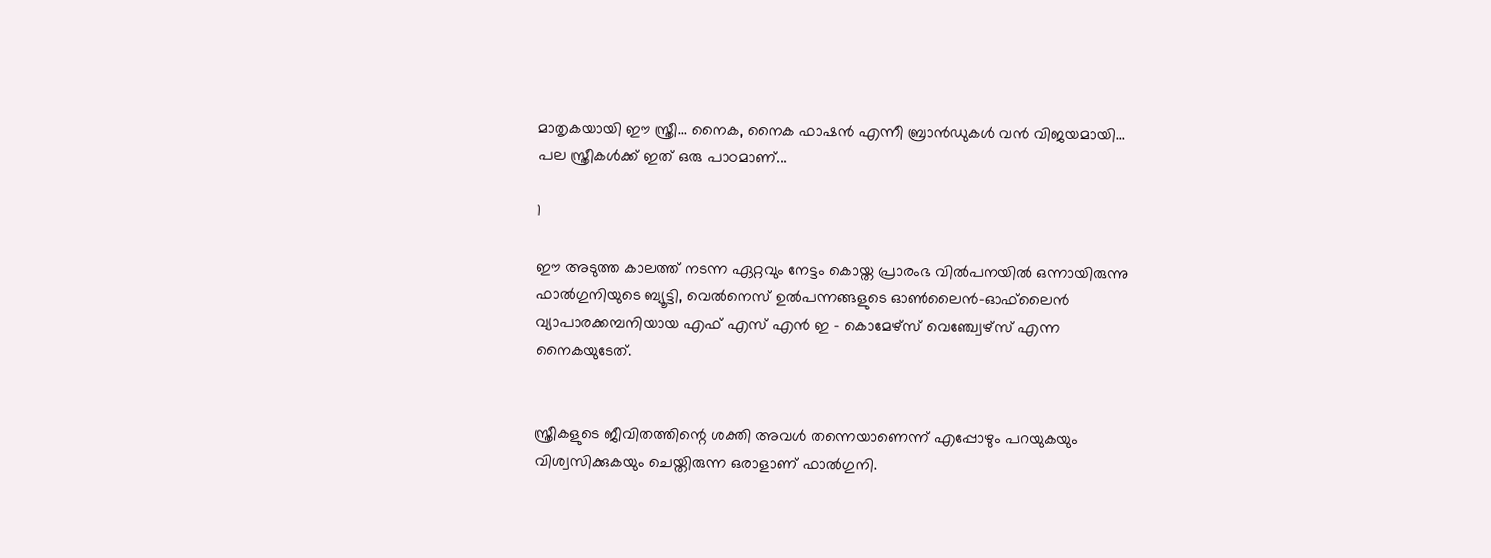മാതൃകയായി ഈ സ്ത്രീ... നൈക, നൈക ഫാഷൻ എന്നീ ബ്രാൻഡുകൾ‍ വൻ വിജയമായി... പല സ്ത്രീകൾക്ക് ഇത് ഒരു പാഠമാണ്...

1

ഈ അടുത്ത കാലത്ത് നടന്ന ഏറ്റവും നേട്ടം കൊയ്ത പ്രാരംഭ വിൽപനയിൽ ഒന്നായിരുന്നു ഫാൽഗുനിയുടെ ബ്യൂട്ടി, വെൽനെസ് ഉൽപന്നങ്ങളുടെ ഓൺലൈൻ-ഓ‌ഫ്‌ലൈൻ വ്യാപാരക്കമ്പനിയായ എഫ് എസ് എൻ ഇ - കൊമേഴ്സ് വെഞ്ച്വേഴ്സ് എന്ന നൈകയുടേത്.


സ്ത്രീകളുടെ ജീവിതത്തിന്റെ ശക്തി അവൾ തന്നെയാണെന്ന് എപ്പോഴും പറയുകയും വിശ്വസിക്കുകയും ചെയ്തിരുന്ന ഒരാളാണ് ഫാൽഗുനി.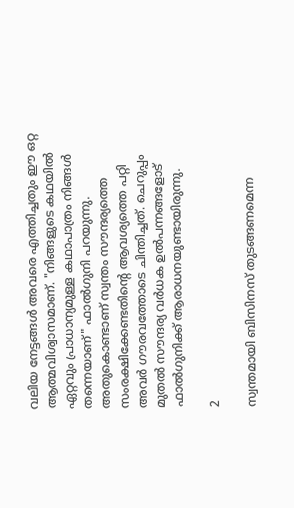വലിയ നേട്ടങ്ങൾ അവരെ എത്തിച്ചതും ഈ ഒറ്റ ആത്മവിശ്വാസമാണ്. "നിങ്ങളുടെ കഥയിൽ ഏറ്റവും പ്രാധാന്യമുള്ള കഥാപാത്രം നിങ്ങൾ തന്നെയാണ്" ഫാൽഗുനി പറയുന്നു. അതുകൊണ്ടാണ് സ്വന്തം സൗന്ദര്യത്തെ സംരക്ഷിക്കേണ്ടതിന്റെ ആവശ്യത്തെ പറ്റി അവർ ഗൗരവത്തോടെ ചിന്തിച്ചത്. ചെറുപ്പം മുതൽ സൗന്ദര്യ വർധക ഉൽപന്നങ്ങളോട് ഫാൽഗുനിക്ക് ആരാധനയുണ്ടായിരുന്നു.

2

സ്വന്തമായി ബിസിനസ് തുടങ്ങണമെന്ന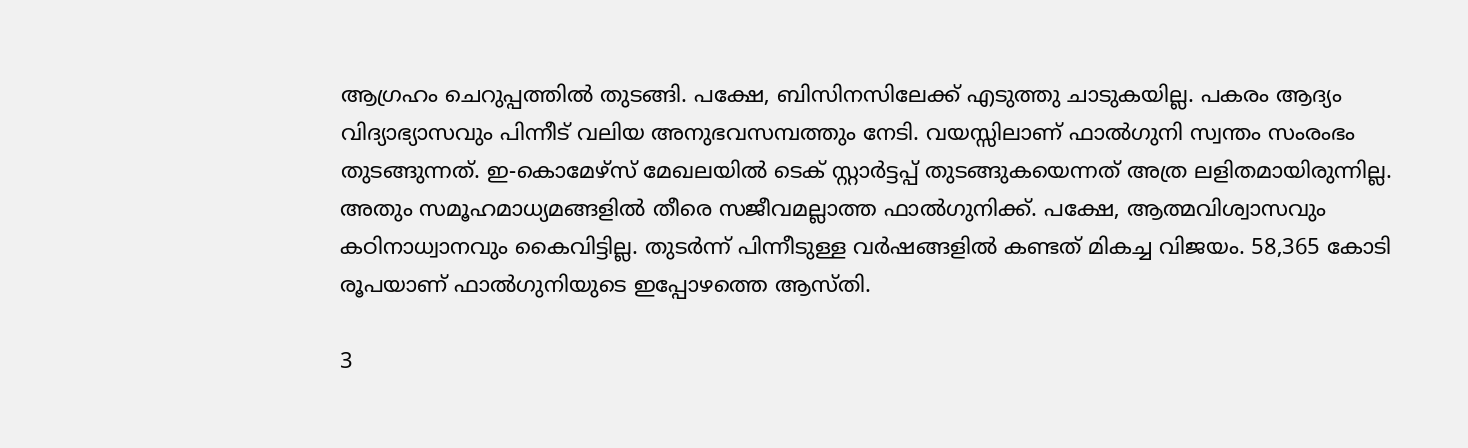ആഗ്രഹം ചെറുപ്പത്തിൽ തുടങ്ങി. പക്ഷേ, ബിസിനസിലേക്ക് എടുത്തു ചാടുകയില്ല. പകരം ആദ്യം വിദ്യാഭ്യാസവും പിന്നീട് വലിയ അനുഭവസമ്പത്തും നേടി. വയസ്സിലാണ് ഫാൽഗുനി സ്വന്തം സംരംഭം തുടങ്ങുന്നത്. ഇ-കൊമേഴ്സ് മേഖലയിൽ ടെക് സ്റ്റാർട്ടപ്പ് തുടങ്ങുകയെന്നത് അത്ര ലളിതമായിരുന്നില്ല. അതും സമൂഹമാധ്യമങ്ങളിൽ തീരെ സജീവമല്ലാത്ത ഫാൽഗുനിക്ക്. പക്ഷേ, ആത്മവിശ്വാസവും കഠിനാധ്വാനവും കൈവിട്ടില്ല. തുടർന്ന് പിന്നീടുള്ള വർഷങ്ങളിൽ കണ്ടത് മികച്ച വിജയം. 58,365 കോടി രൂപയാണ് ഫാൽഗുനിയുടെ ഇപ്പോഴത്തെ ആസ്തി.

3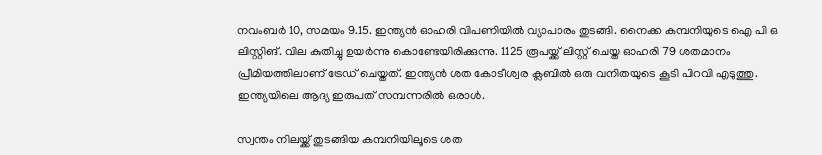നവംബർ 10, സമയം 9.15. ഇന്ത്യൻ ഓഹരി വിപണിയിൽ വ്യാപാരം തുടങ്ങി. നൈക്ക കമ്പനിയുടെ ഐ പി ഒ ലിസ്റ്റിങ്. വില കുതിച്ചു ഉയർന്നു കൊണ്ടേയിരിക്കുന്നു. 1125 രൂപയ്ക്ക് ലിസ്റ്റ് ചെയ്ത ഓഹരി 79 ശതമാനം പ്രീമിയത്തിലാണ് ട്രേഡ് ചെയ്തത്. ഇന്ത്യൻ ശത കോടീശ്വര ക്ലബിൽ ഒരു വനിതയുടെ കൂടി പിറവി എടുത്തു. ഇന്ത്യയിലെ ആദ്യ ഇരുപത് സമ്പന്നരിൽ ഒരാൾ.

സ്വന്തം നിലയ്ക്ക് തുടങ്ങിയ കമ്പനിയിലൂടെ ശത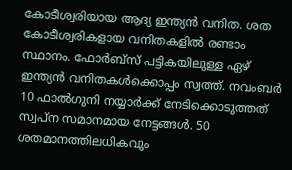കോടീശ്വരിയായ ആദ്യ ഇന്ത്യൻ വനിത. ശത കോടീശ്വരികളായ വനിതകളിൽ രണ്ടാം സ്ഥാനം. ഫോർബ്സ് പട്ടികയിലുള്ള ഏഴ് ഇന്ത്യൻ വനിതകൾക്കൊപ്പം സ്വത്ത്. നവംബർ 10 ഫാൽഗുനി നയ്യാർക്ക് നേടിക്കൊടുത്തത് സ്വപ്ന സമാനമായ നേട്ടങ്ങൾ. 50 ശതമാനത്തിലധികവും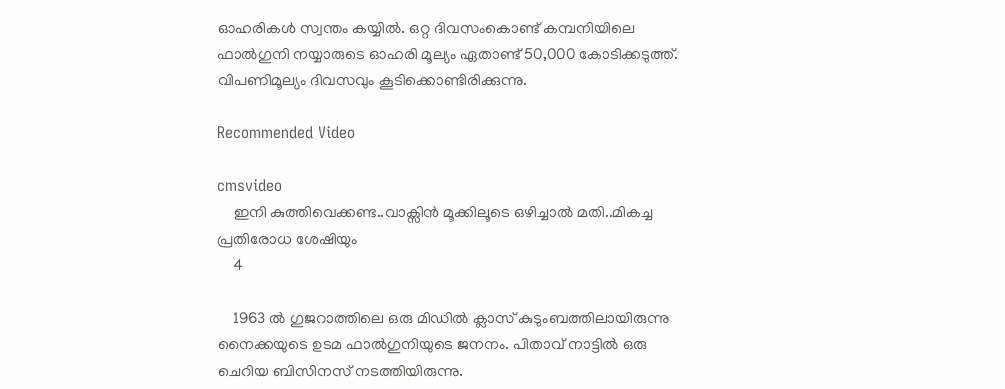ഓഹരികൾ സ്വന്തം കയ്യിൽ. ഒറ്റ ദിവസംകൊണ്ട് കമ്പനിയിലെ ഫാൽഗുനി നയ്യാരുടെ ഓഹരി മൂല്യം ഏതാണ്ട് 50,000 കോടിക്കടുത്ത്. വിപണിമൂല്യം ദിവസവും കൂടിക്കൊണ്ടിരിക്കുന്നു.

Recommended Video

cmsvideo
    ഇനി കുത്തിവെക്കണ്ട..വാക്സിൻ മൂക്കിലൂടെ ഒഴിച്ചാൽ മതി..മികച്ച പ്രതിരോധ ശേഷിയും
    4

    1963 ൽ ഗുജറാത്തിലെ ഒരു മിഡിൽ ക്ലാസ് കുടുംബത്തിലായിരുന്നു നൈക്കയുടെ ഉടമ ഫാൽഗുനിയുടെ ജനനം. പിതാവ് നാട്ടിൽ ഒരു ചെറിയ ബിസിനസ് നടത്തിയിരുന്നു.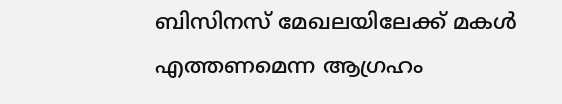ബിസിനസ് മേഖലയിലേക്ക് മകൾ എത്തണമെന്ന ആഗ്രഹം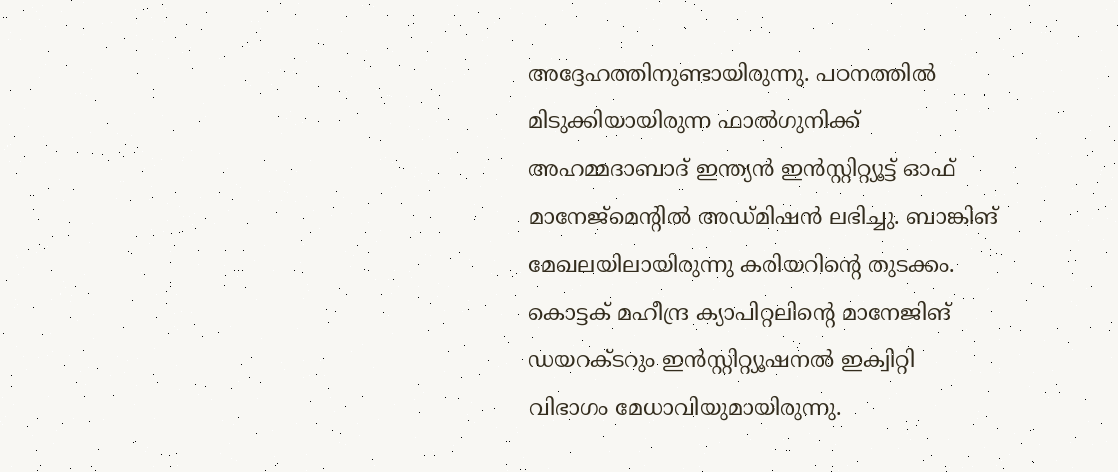അദ്ദേഹത്തിനുണ്ടായിരുന്നു. പഠനത്തിൽ മിടുക്കിയായിരുന്ന ഫാൽഗുനിക്ക് അഹമ്മദാബാദ് ഇന്ത്യൻ ഇൻസ്റ്റിറ്റ്യൂട്ട് ഓഫ് മാനേജ്മെന്റിൽ അഡ്മിഷൻ ലഭിച്ചു. ബാങ്കിങ് മേഖലയിലായിരുന്നു കരിയറിന്റെ തുടക്കം. കൊട്ടക് മഹീന്ദ്ര ക്യാപിറ്റലിന്റെ മാനേജിങ് ഡയറക്ടറും ഇൻസ്റ്റിറ്റ്യൂഷനൽ ഇക്വിറ്റി വിഭാഗം മേധാവിയുമായിരുന്നു.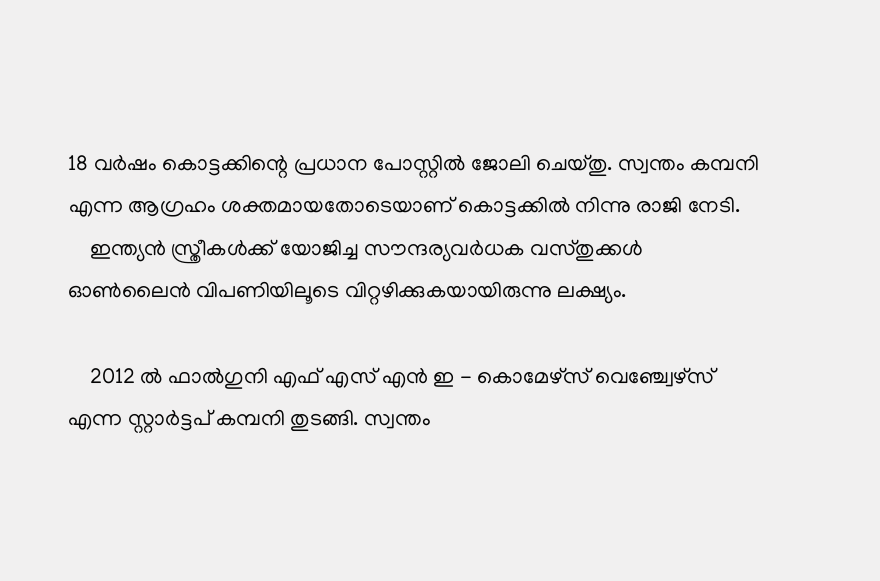18 വർഷം കൊട്ടക്കിന്റെ പ്രധാന പോസ്റ്റിൽ ജോലി ചെയ്തു. സ്വന്തം കമ്പനി എന്ന ആഗ്രഹം ശക്തമായതോടെയാണ് കൊട്ടക്കിൽ നിന്നു രാജി നേടി.
    ഇന്ത്യൻ സ്ത്രീകൾക്ക് യോജിച്ച സൗന്ദര്യവർധക വസ്തുക്കൾ ഓൺലൈൻ വിപണിയിലൂടെ വിറ്റഴിക്കുകയായിരുന്നു ലക്ഷ്യം.

    2012 ൽ ഫാൽഗുനി എഫ് എസ് എൻ ഇ - കൊമേഴ്സ് വെഞ്ച്വേഴ്സ് എന്ന സ്റ്റാർട്ടപ് കമ്പനി തുടങ്ങി. സ്വന്തം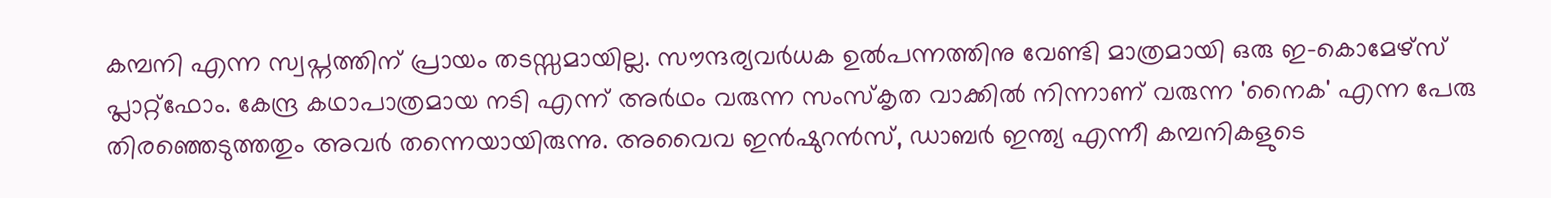കമ്പനി എന്ന സ്വപ്നത്തിന് പ്രായം തടസ്സമായില്ല. സൗന്ദര്യവർധക ഉൽപന്നത്തിനു വേണ്ടി മാത്രമായി ഒരു ഇ-കൊമേഴ്സ് പ്ലാറ്റ്ഫോം. കേന്ദ്ര കഥാപാത്രമായ നടി എന്ന് അർഥം വരുന്ന സംസ്കൃത വാക്കിൽ നിന്നാണ് വരുന്ന 'നൈക' എന്ന പേരു തിരഞ്ഞെടുത്തതും അവർ തന്നെയായിരുന്നു. അവൈവ ഇൻഷുറൻസ്, ഡാബർ ഇന്ത്യ എന്നീ കമ്പനികളുടെ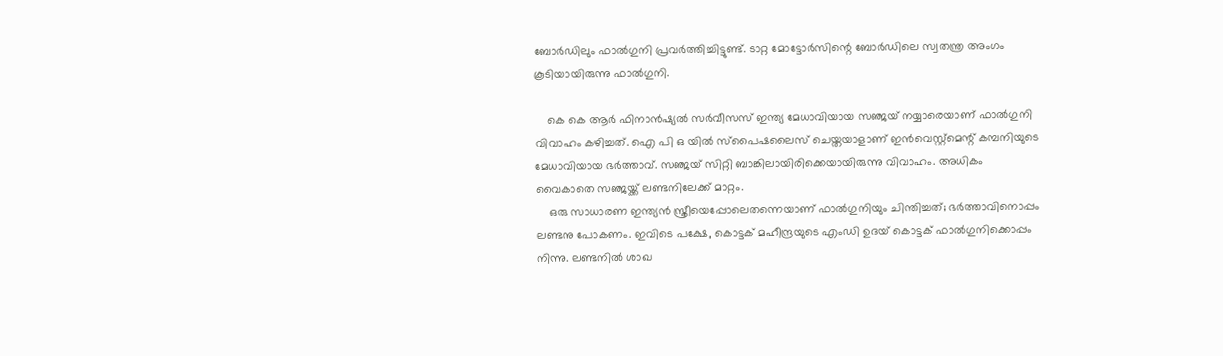ബോർഡിലും ഫാൽഗുനി പ്രവർത്തിച്ചിട്ടുണ്ട്. ടാറ്റ മോട്ടോർസിന്റെ ബോർഡിലെ സ്വതന്ത്ര അംഗം കൂടിയായിരുന്നു ഫാൽഗുനി.

    കെ കെ ആർ ഫിനാൻഷ്യൽ സർവീസസ് ഇന്ത്യ മേധാവിയായ സഞ്ജയ് നയ്യാരെയാണ് ഫാൽഗുനി വിവാഹം കഴിച്ചത്. ഐ പി ഒ യിൽ സ്പൈഷലൈസ് ചെയ്തയാളാണ് ഇൻവെസ്റ്റ്മെന്റ് കമ്പനിയുടെ മേധാവിയായ ഭർത്താവ്. സഞ്ജയ് സിറ്റി ബാങ്കിലായിരിക്കെയായിരുന്നു വിവാഹം. അധികം വൈകാതെ സഞ്ജയ്ക്ക് ലണ്ടനിലേക്ക് മാറ്റം.
    ഒരു സാധാരണ ഇന്ത്യൻ സ്ത്രീയെപ്പോലെതന്നെയാണ് ഫാൽഗുനിയും ചിന്തിച്ചത്; ഭർത്താവിനൊപ്പം ലണ്ടനു പോകണം. ഇവിടെ പക്ഷേ, കൊട്ടക് മഹീന്ദ്രയുടെ എംഡി ഉദയ് കൊട്ടക് ഫാൽഗുനിക്കൊപ്പം നിന്നു. ലണ്ടനിൽ ശാഖ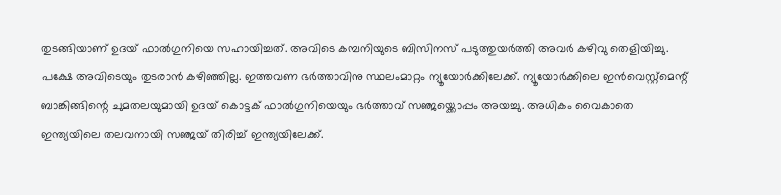തുടങ്ങിയാണ് ഉദയ് ഫാൽഗുനിയെ സഹായിച്ചത്. അവിടെ കമ്പനിയുടെ ബിസിനസ് പടുത്തുയർത്തി അവർ കഴിവു തെളിയിച്ചു. പക്ഷേ അവിടെയും തുടരാൻ കഴിഞ്ഞില്ല. ഇത്തവണ ഭർത്താവിനു സ്ഥലംമാറ്റം ന്യൂയോർക്കിലേക്ക്. ന്യൂയോർക്കിലെ ഇൻവെസ്റ്റ്മെന്റ് ബാങ്കിങ്ങിന്റെ ചുമതലയുമായി ഉദയ് കൊട്ടക് ഫാൽഗുനിയെയും ഭർത്താവ് സഞ്ജയ്ക്കൊപ്പം അയച്ചു. അധികം വൈകാതെ ഇന്ത്യയിലെ തലവനായി സഞ്ജയ് തിരിച്ച് ഇന്ത്യയിലേക്ക്.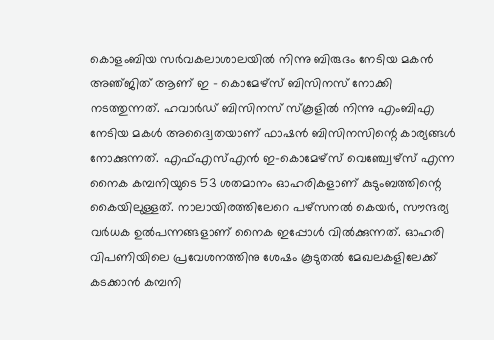കൊളംബിയ സർവകലാശാലയിൽ നിന്നു ബിരുദം നേടിയ മകൻ അഞ്‌ജിത് ആണ് ഇ - കൊമേഴ്സ് ബിസിനസ് നോക്കി നടത്തുന്നത്. ഹവാർഡ് ബിസിനസ് സ്കൂളിൽ നിന്നു എംബിഎ നേടിയ മകൾ അദ്വൈതയാണ് ഫാഷൻ ബിസിനസിന്റെ കാര്യങ്ങൾ നോക്കുന്നത്. എഫ്എസ്എൻ ഇ-കൊമേഴ്സ് വെഞ്ച്വേഴ്സ് എന്ന നൈക കമ്പനിയുടെ 53 ശതമാനം ഓഹരികളാണ് കുടുംബത്തിന്റെ കൈയിലുള്ളത്. നാലായിരത്തിലേറെ പഴ്സനൽ കെയർ, സൗന്ദര്യ വർധക ഉൽപന്നങ്ങളാണ് നൈക ഇപ്പോൾ വിൽക്കുന്നത്. ഓഹരി വിപണിയിലെ പ്രവേശനത്തിനു ശേഷം കൂടുതൽ മേഖലകളിലേക്ക് കടക്കാൻ കമ്പനി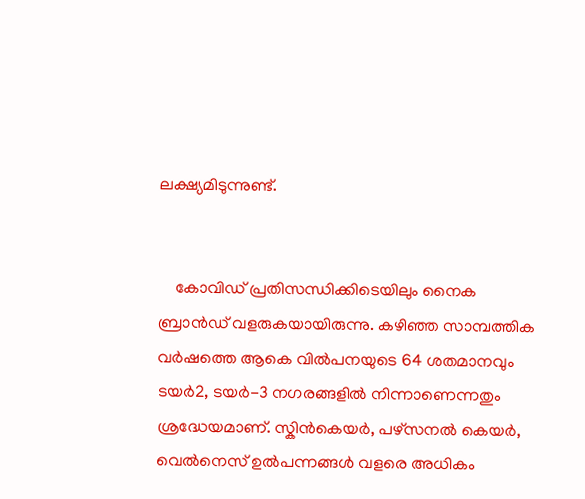ലക്ഷ്യമിടുന്നുണ്ട്.


    കോവിഡ് പ്രതിസന്ധിക്കിടെയിലും നൈക ബ്രാൻഡ് വളരുകയായിരുന്നു. കഴിഞ്ഞ സാമ്പത്തിക വർഷത്തെ ആകെ വിൽപനയുടെ 64 ശതമാനവും ടയർ2, ടയർ-3 നഗരങ്ങളിൽ നിന്നാണെന്നതും ശ്രദ്ധേയമാണ്. സ്കിൻകെയർ, പഴ്സനൽ കെയർ, വെൽനെസ് ഉൽപന്നങ്ങൾ വളരെ അധികം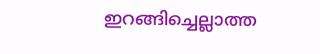ഇറങ്ങിച്ചെല്ലാത്ത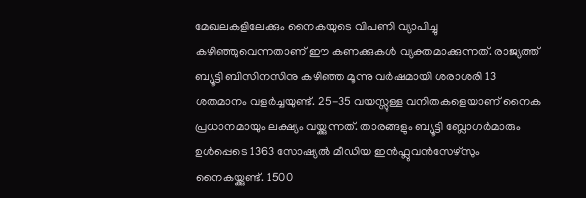മേഖലകളിലേക്കും നൈകയുടെ വിപണി വ്യാപിച്ചു കഴിഞ്ഞുവെന്നതാണ് ഈ കണക്കുകൾ വ്യക്തമാക്കുന്നത്. രാജ്യത്ത് ബ്യൂട്ടി ബിസിനസിനു കഴിഞ്ഞ മൂന്നു വർഷമായി ശരാശരി 13 ശതമാനം വളർച്ചയുണ്ട്. 25-35 വയസ്സുള്ള വനിതകളെയാണ് നൈക പ്രധാനമായും ലക്ഷ്യം വയ്ക്കുന്നത്. താരങ്ങളും ബ്യൂട്ടി ബ്ലോഗർമാരും ഉൾപ്പെടെ 1363 സോഷ്യൽ മീഡിയ ഇൻഫ്ലുവൻസേഴ്സും നൈകയ്ക്കുണ്ട്. 1500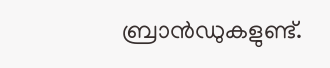ബ്രാൻഡുകളുണ്ട്.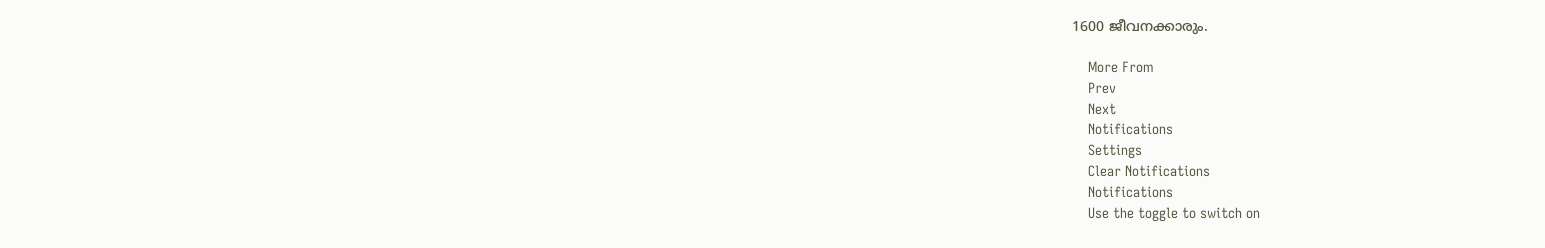1600 ജീവനക്കാരും.

    More From
    Prev
    Next
    Notifications
    Settings
    Clear Notifications
    Notifications
    Use the toggle to switch on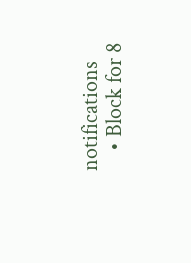notifications
    • Block for 8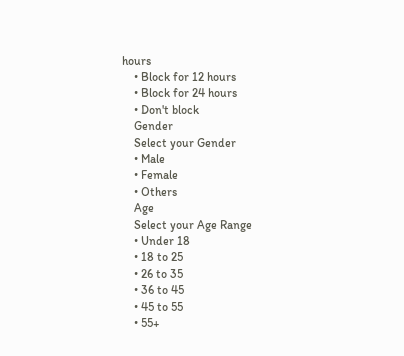hours
    • Block for 12 hours
    • Block for 24 hours
    • Don't block
    Gender
    Select your Gender
    • Male
    • Female
    • Others
    Age
    Select your Age Range
    • Under 18
    • 18 to 25
    • 26 to 35
    • 36 to 45
    • 45 to 55
    • 55+